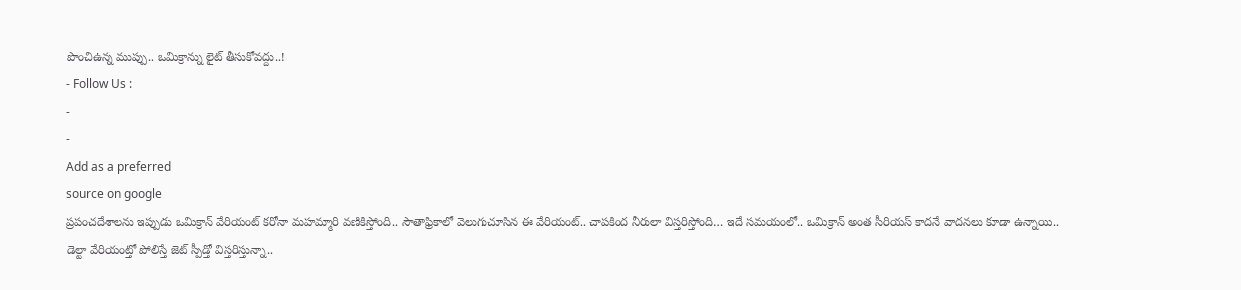పొంచిఉన్న ముప్పు.. ఒమిక్రాన్ను లైట్ తీసుకోవద్దు..!
- Follow Us :
-
-
Add as a preferred
source on google
ప్రపంచదేశాలను ఇప్పుడు ఒమిక్రాన్ వేరియంట్ కరోనా మహమ్మారి వణికిస్తోంది.. సౌతాఫ్రికాలో వెలుగుచూసిన ఈ వేరియంట్.. చాపకింద నీరులా విస్తరిస్తోంది… ఇదే సమయంలో.. ఒమిక్రాన్ అంత సీరియస్ కాదనే వాదనలు కూడా ఉన్నాయి.. డెల్టా వేరియంట్తో పోలిస్తే జెట్ స్పీడ్తో విస్తరిస్తున్నా..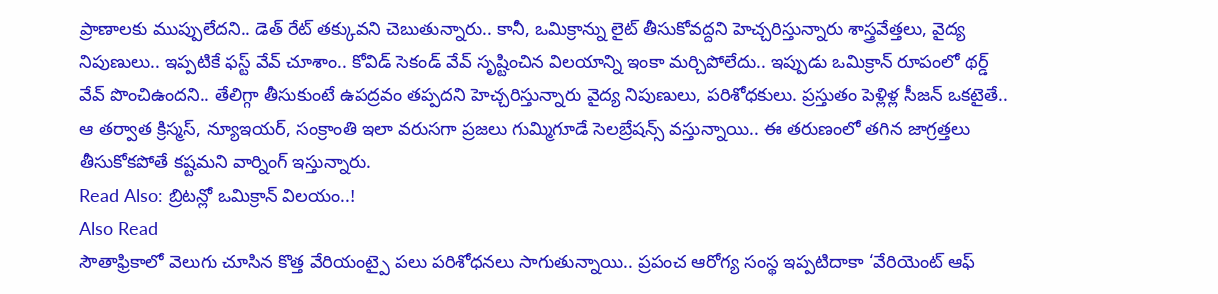ప్రాణాలకు ముప్పులేదని.. డెత్ రేట్ తక్కువని చెబుతున్నారు.. కానీ, ఒమిక్రాన్ను లైట్ తీసుకోవద్దని హెచ్చరిస్తున్నారు శాస్త్రవేత్తలు, వైద్య నిపుణులు.. ఇప్పటికే ఫస్ట్ వేవ్ చూశాం.. కోవిడ్ సెకండ్ వేవ్ సృష్టించిన విలయాన్ని ఇంకా మర్చిపోలేదు.. ఇప్పుడు ఒమిక్రాన్ రూపంలో థర్డ్ వేవ్ పొంచిఉందని.. తేలిగ్గా తీసుకుంటే ఉపద్రవం తప్పదని హెచ్చరిస్తున్నారు వైద్య నిపుణులు, పరిశోధకులు. ప్రస్తుతం పెళ్లిళ్ల సీజన్ ఒకటైతే.. ఆ తర్వాత క్రిస్మస్, న్యూఇయర్, సంక్రాంతి ఇలా వరుసగా ప్రజలు గుమ్మిగూడే సెలబ్రేషన్స్ వస్తున్నాయి.. ఈ తరుణంలో తగిన జాగ్రత్తలు తీసుకోకపోతే కష్టమని వార్నింగ్ ఇస్తున్నారు.
Read Also: బ్రిటన్లో ఒమిక్రాన్ విలయం..!
Also Read
సౌతాఫ్రికాలో వెలుగు చూసిన కొత్త వేరియంట్పై పలు పరిశోధనలు సాగుతున్నాయి.. ప్రపంచ ఆరోగ్య సంస్థ ఇప్పటిదాకా ‘వేరియెంట్ ఆఫ్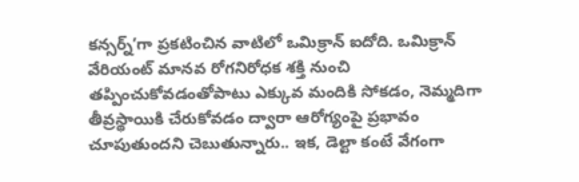కన్సర్న్’గా ప్రకటించిన వాటిలో ఒమిక్రాన్ ఐదోది. ఒమిక్రాన్ వేరియంట్ మానవ రోగనిరోధక శక్తి నుంచి తప్పించుకోవడంతోపాటు ఎక్కువ మందికి సోకడం, నెమ్మదిగా తీవ్రస్థాయికి చేరుకోవడం ద్వారా ఆరోగ్యంపై ప్రభావం చూపుతుందని చెబుతున్నారు.. ఇక, డెల్టా కంటే వేగంగా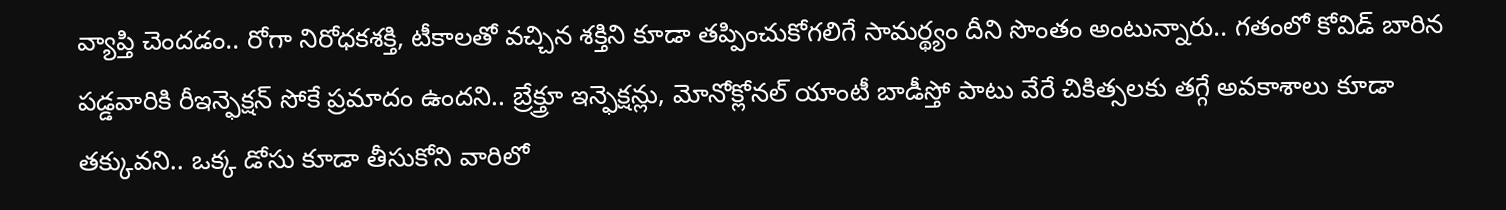వ్యాప్తి చెందడం.. రోగా నిరోధకశక్తి, టీకాలతో వచ్చిన శక్తిని కూడా తప్పించుకోగలిగే సామర్థ్యం దీని సొంతం అంటున్నారు.. గతంలో కోవిడ్ బారిన పడ్డవారికి రీఇన్ఫెక్షన్ సోకే ప్రమాదం ఉందని.. బ్రేక్త్రూ ఇన్ఫెక్షన్లు, మోనోక్లోనల్ యాంటీ బాడీస్తో పాటు వేరే చికిత్సలకు తగ్గే అవకాశాలు కూడా తక్కువని.. ఒక్క డోసు కూడా తీసుకోని వారిలో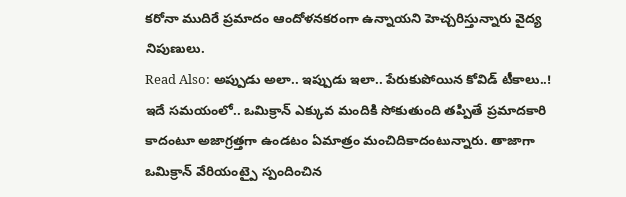కరోనా ముదిరే ప్రమాదం ఆందోళనకరంగా ఉన్నాయని హెచ్చరిస్తున్నారు వైద్య నిపుణులు.
Read Also: అప్పుడు అలా.. ఇప్పుడు ఇలా.. పేరుకుపోయిన కోవిడ్ టీకాలు..!
ఇదే సమయంలో.. ఒమిక్రాన్ ఎక్కువ మందికి సోకుతుంది తప్పితే ప్రమాదకారి కాదంటూ అజాగ్రత్తగా ఉండటం ఏమాత్రం మంచిదికాదంటున్నారు. తాజాగా ఒమిక్రాన్ వేరియంట్పై స్పందించిన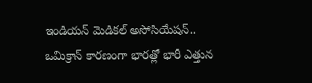ఇండియన్ మెడికల్ అసోసియేషన్.. ఒమిక్రాన్ కారణంగా భారత్లో భారీ ఎత్తున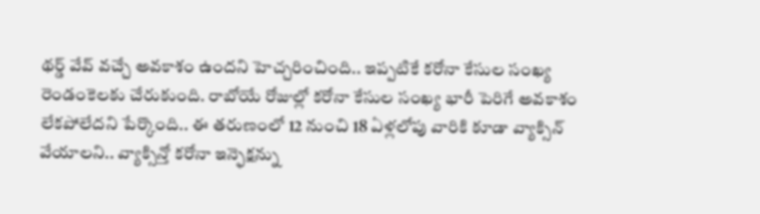థర్డ్ వేవ్ వచ్చే అవకాశం ఉందని హెచ్చరించింది.. ఇప్పటికే కరోనా కేసుల సంఖ్య రెండంకెలకు చేరుకుంది. రాబోయే రోజుల్లో కరోనా కేసుల సంఖ్య భారీ పెరిగే అవకాశం లేకపోలేదని పేర్కొంది.. ఈ తరుణంలో 12 నుంచి 18 ఏళ్లలోపు వారికి కూడా వ్యాక్సిన్ వేయాలని.. వ్యాక్సిన్తో కరోనా ఇన్ఫెక్షన్ను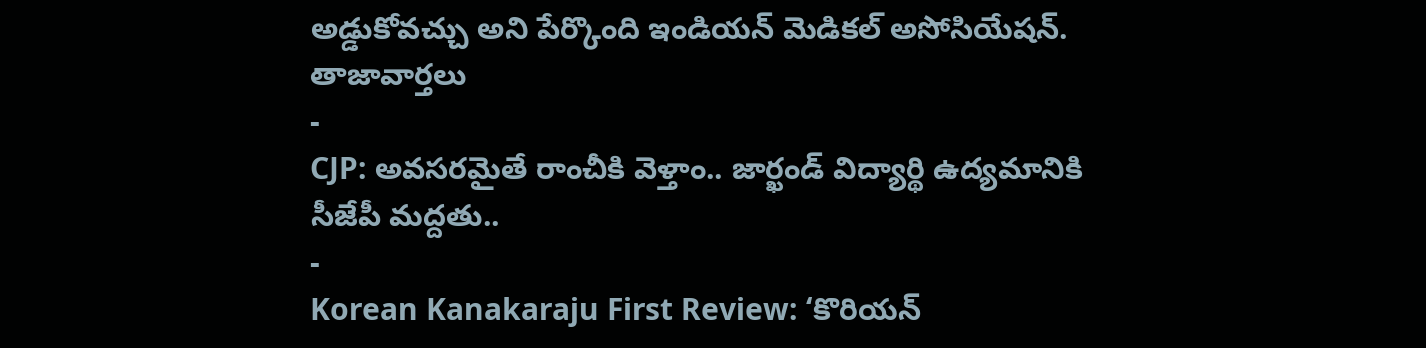అడ్డుకోవచ్చు అని పేర్కొంది ఇండియన్ మెడికల్ అసోసియేషన్.
తాజావార్తలు
-
CJP: అవసరమైతే రాంచీకి వెళ్తాం.. జార్ఖండ్ విద్యార్థి ఉద్యమానికి సీజేపీ మద్దతు..
-
Korean Kanakaraju First Review: ‘కొరియన్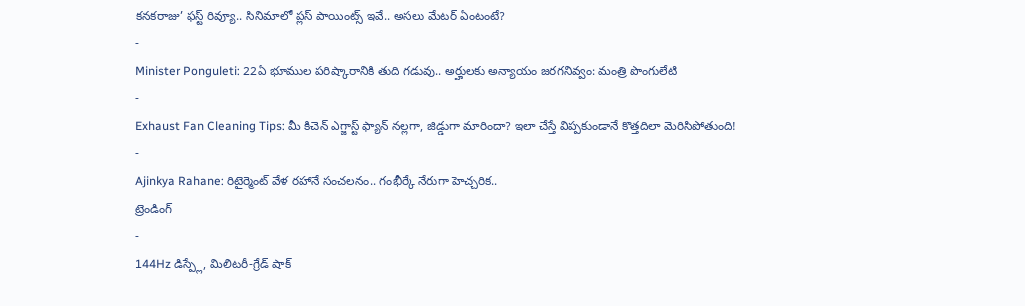కనకరాజు’ ఫస్ట్ రివ్యూ.. సినిమాలో ప్లస్ పాయింట్స్ ఇవే.. అసలు మేటర్ ఏంటంటే?
-
Minister Ponguleti: 22ఏ భూముల పరిష్కారానికి తుది గడువు.. అర్హులకు అన్యాయం జరగనివ్వం: మంత్రి పొంగులేటి
-
Exhaust Fan Cleaning Tips: మీ కిచెన్ ఎగ్జాస్ట్ ఫ్యాన్ నల్లగా, జిడ్డుగా మారిందా? ఇలా చేస్తే విప్పకుండానే కొత్తదిలా మెరిసిపోతుంది!
-
Ajinkya Rahane: రిటైర్మెంట్ వేళ రహానే సంచలనం.. గంభీర్కే నేరుగా హెచ్చరిక..
ట్రెండింగ్
-
144Hz డిస్ప్లే, మిలిటరీ-గ్రేడ్ షాక్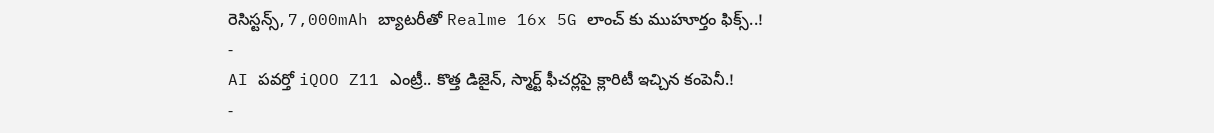రెసిస్టన్స్, 7,000mAh బ్యాటరీతో Realme 16x 5G లాంచ్ కు ముహూర్తం ఫిక్స్..!
-
AI పవర్తో iQOO Z11 ఎంట్రీ.. కొత్త డిజైన్, స్మార్ట్ ఫీచర్లపై క్లారిటీ ఇచ్చిన కంపెనీ.!
-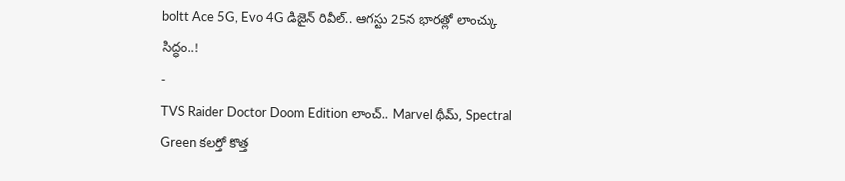boltt Ace 5G, Evo 4G డిజైన్ రివీల్.. ఆగస్టు 25న భారత్లో లాంచ్కు సిద్ధం..!
-
TVS Raider Doctor Doom Edition లాంచ్.. Marvel థీమ్, Spectral Green కలర్తో కొత్త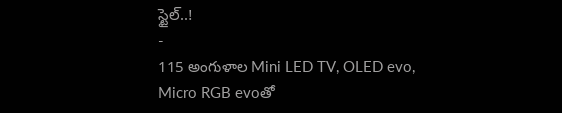స్టైల్..!
-
115 అంగుళాల Mini LED TV, OLED evo, Micro RGB evoతో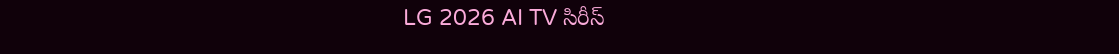LG 2026 AI TV సిరీస్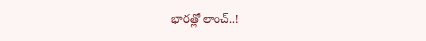భారత్లో లాంచ్..!